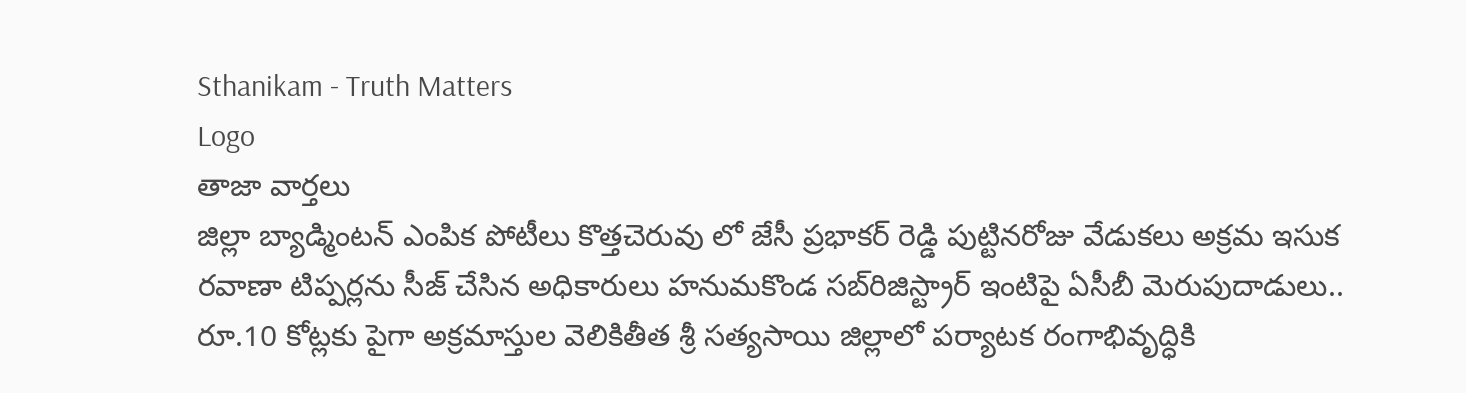Sthanikam - Truth Matters
Logo
తాజా వార్తలు
జిల్లా బ్యాడ్మింటన్ ఎంపిక పోటీలు కొత్తచెరువు లో జేసీ ప్రభాకర్ రెడ్డి పుట్టినరోజు వేడుకలు అక్రమ ఇసుక రవాణా టిప్పర్లను సీజ్ చేసిన అధికారులు హనుమకొండ సబ్‌రిజిస్ట్రార్ ఇంటిపై ఏసీబీ మెరుపుదాడులు.. రూ.10 కోట్లకు పైగా అక్రమాస్తుల వెలికితీత శ్రీ సత్యసాయి జిల్లాలో పర్యాటక రంగాభివృద్ధికి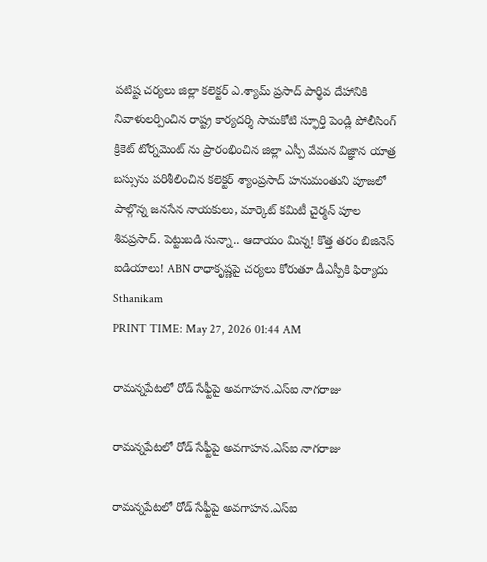పటిష్ట చర్యలు జిల్లా కలెక్టర్ ఎ.శ్యామ్ ప్రసాద్ పార్థివ దేహానికి నివాళులర్పించిన రాష్ట్ర కార్యదర్శి సామకోటి స్ఫూర్తి పెండ్లి పోలీసింగ్ క్రికెట్ టోర్నమెంట్ ను ప్రారంభించిన జిల్లా ఎస్పీ వేమన విజ్ఞాన యాత్ర బస్సును పరిశీలించిన కలెక్టర్ శ్యాంప్రసాద్ హనుమంతుని పూజలో పాల్గొన్న జనసేన నాయకులు, మార్కెట్ కమిటీ చైర్మన్ పూల శివప్రసాద్. పెట్టుబడి సున్నా.. ఆదాయం మిన్న! కొత్త తరం బిజినెస్ ఐడియాలు! ABN రాధాకృష్ణపై చర్యలు కోరుతూ డీఎస్పీకి ఫిర్యాదు
Sthanikam
PRINT TIME: May 27, 2026 01:44 AM

రామన్నపేటలో రోడ్ సేఫ్టీపై అవగాహన.ఎస్‌ఐ నాగరాజు

రామన్నపేటలో రోడ్ సేఫ్టీపై అవగాహన.ఎస్‌ఐ నాగరాజు

రామన్నపేటలో రోడ్ సేఫ్టీపై అవగాహన.ఎస్‌ఐ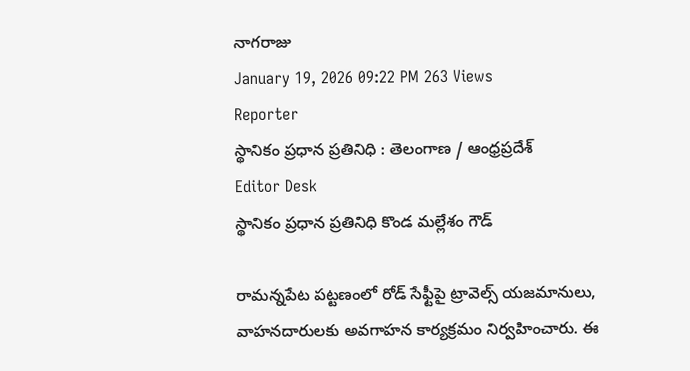నాగరాజు
January 19, 2026 09:22 PM 263 Views
Reporter
స్థానికం ప్రధాన ప్రతినిధి : తెలంగాణ / ఆంధ్రప్రదేశ్
Editor Desk
స్థానికం ప్రధాన ప్రతినిధి కొండ మల్లేశం గౌడ్

రామన్నపేట పట్టణంలో రోడ్ సేఫ్టీపై ట్రావెల్స్ యజమానులు, వాహనదారులకు అవగాహన కార్యక్రమం నిర్వహించారు. ఈ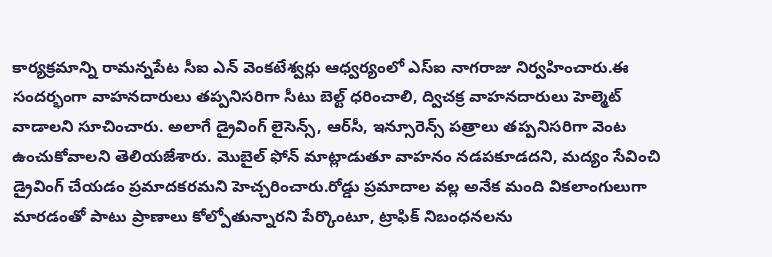కార్యక్రమాన్ని రామన్నపేట సీఐ ఎన్ వెంకటేశ్వర్లు ఆధ్వర్యంలో ఎస్‌ఐ నాగరాజు నిర్వహించారు.ఈ సందర్భంగా వాహనదారులు తప్పనిసరిగా సీటు బెల్ట్ ధరించాలి, ద్విచక్ర వాహనదారులు హెల్మెట్ వాడాలని సూచించారు. అలాగే డ్రైవింగ్ లైసెన్స్, ఆర్‌సీ, ఇన్సూరెన్స్ పత్రాలు తప్పనిసరిగా వెంట ఉంచుకోవాలని తెలియజేశారు. మొబైల్ ఫోన్ మాట్లాడుతూ వాహనం నడపకూడదని, మద్యం సేవించి డ్రైవింగ్ చేయడం ప్రమాదకరమని హెచ్చరించారు.రోడ్డు ప్రమాదాల వల్ల అనేక మంది వికలాంగులుగా మారడంతో పాటు ప్రాణాలు కోల్పోతున్నారని పేర్కొంటూ, ట్రాఫిక్ నిబంధనలను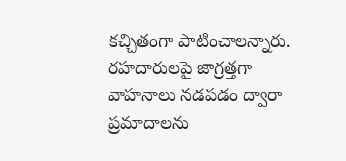కచ్చితంగా పాటించాలన్నారు. రహదారులపై జాగ్రత్తగా వాహనాలు నడపడం ద్వారా ప్రమాదాలను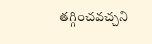తగ్గించవచ్చని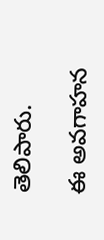తెలిపారు.

ఈ అవగాహన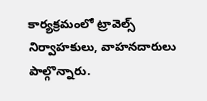కార్యక్రమంలో ట్రావెల్స్ నిర్వాహకులు, వాహనదారులు పాల్గొన్నారు.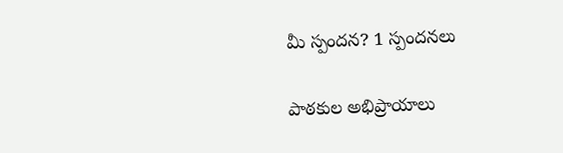మీ స్పందన? 1 స్పందనలు

పాఠకుల అభిప్రాయాలు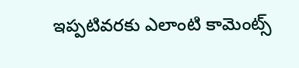ఇప్పటివరకు ఎలాంటి కామెంట్స్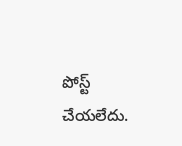పోస్ట్ చేయలేదు.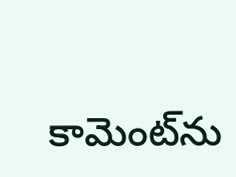కామెంట్‌ను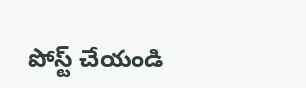పోస్ట్ చేయండి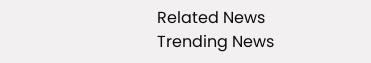Related News
Trending News